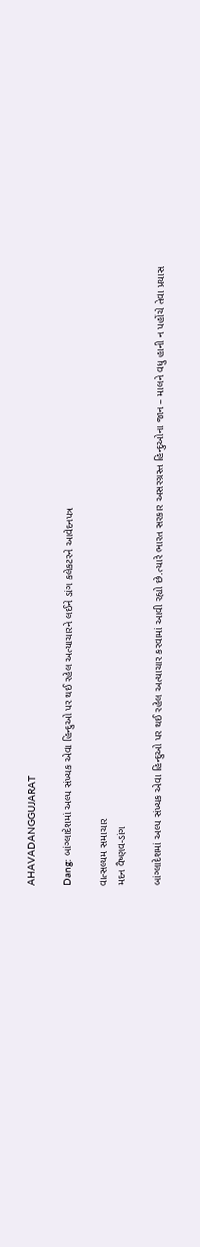AHAVADANGGUJARAT

Dang: બાંગ્લાદેશમાં અલ્પ સંખ્યક એવા હિન્દુઓ પર થઈ રહેલ અત્યાચારને લઈને ડાંગ કલેકટરને આવેદનપત્ર

વાત્સલ્યમ સમાચાર
મદન વૈષ્ણવ-ડાંગ

બાંગ્લાદેશમાં અલ્પ સંખ્યક એવા હિન્દુઓ પર થઈ રહેલ અત્યાચાર કરવામાં આવી રહ્યો છે.ત્યારે ભારત સરકાર અસરગ્રસ્ત હિન્દુઓના જાન – માલને વધુ હાની ન પહોંચે તેવા પ્રયાસ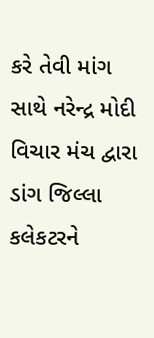કરે તેવી માંગ સાથે નરેન્દ્ર મોદી વિચાર મંચ દ્વારા ડાંગ જિલ્લા કલેકટરને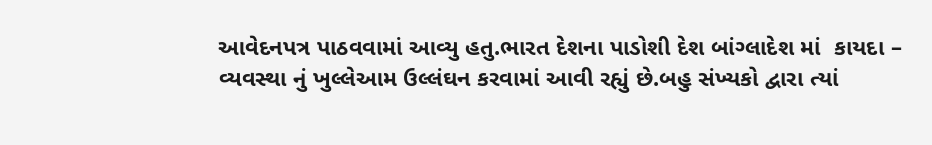આવેદનપત્ર પાઠવવામાં આવ્યુ હતુ.ભારત દેશના પાડોશી દેશ બાંગ્લાદેશ માં  કાયદા – વ્યવસ્થા નું ખુલ્લેઆમ ઉલ્લંઘન કરવામાં આવી રહ્યું છે.બહુ સંખ્યકો દ્વારા ત્યાં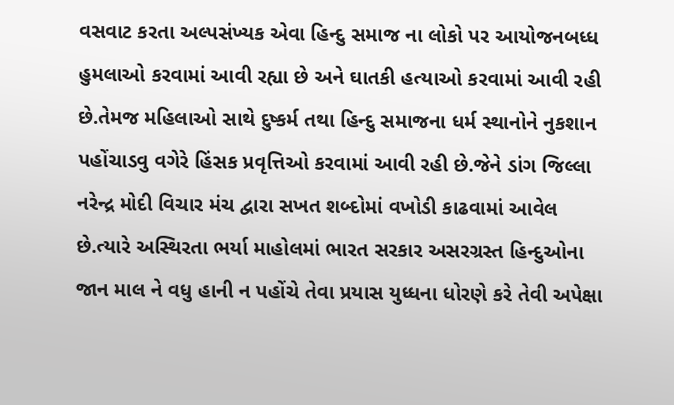વસવાટ કરતા અલ્પસંખ્યક એવા હિન્દુ સમાજ ના લોકો પર આયોજનબધ્ધ હુમલાઓ કરવામાં આવી રહ્યા છે અને ઘાતકી હત્યાઓ કરવામાં આવી રહી છે.તેમજ મહિલાઓ સાથે દુષ્કર્મ તથા હિન્દુ સમાજના ધર્મ સ્થાનોને નુકશાન પહોંચાડવુ વગેરે હિંસક પ્રવૃત્તિઓ કરવામાં આવી રહી છે.જેને ડાંગ જિલ્લા નરેન્દ્ર મોદી વિચાર મંચ દ્વારા સખત શબ્દોમાં વખોડી કાઢવામાં આવેલ છે.ત્યારે અસ્થિરતા ભર્યા માહોલમાં ભારત સરકાર અસરગ્રસ્ત હિન્દુઓના જાન માલ ને વધુ હાની ન પહોંચે તેવા પ્રયાસ યુધ્ધના ધોરણે કરે તેવી અપેક્ષા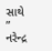સાથે  ” નરેન્દ્ર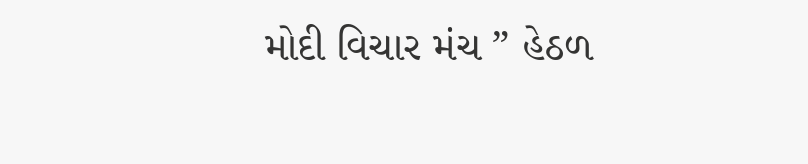મોદી વિચાર મંચ ” હેઠળ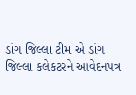ડાંગ જિલ્લા ટીમ એ ડાંગ જિલ્લા કલેકટરને આવેદનપત્ર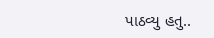પાઠવ્યુ હતુ..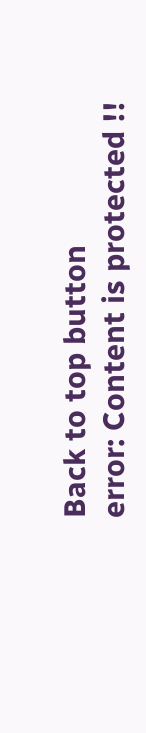Back to top button
error: Content is protected !!